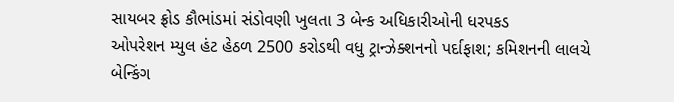સાયબર ફ્રોડ કૌભાંડમાં સંડોવણી ખુલતા 3 બેન્ક અધિકારીઓની ધરપકડ
ઓપરેશન મ્યુલ હંટ હેઠળ 2500 કરોડથી વધુ ટ્રાન્ઝેક્શનનો પર્દાફાશ; કમિશનની લાલચે બેન્કિંગ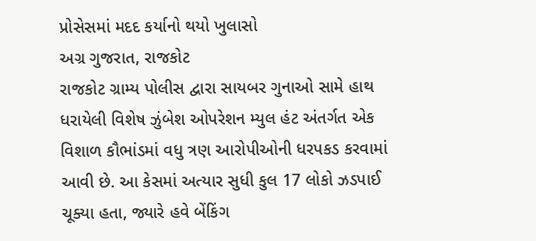પ્રોસેસમાં મદદ કર્યાનો થયો ખુલાસો
અગ્ર ગુજરાત, રાજકોટ
રાજકોટ ગ્રામ્ય પોલીસ દ્વારા સાયબર ગુનાઓ સામે હાથ ધરાયેલી વિશેષ ઝુંબેશ ઓપરેશન મ્યુલ હંટ અંતર્ગત એક વિશાળ કૌભાંડમાં વધુ ત્રણ આરોપીઓની ધરપકડ કરવામાં આવી છે. આ કેસમાં અત્યાર સુધી કુલ 17 લોકો ઝડપાઈ ચૂક્યા હતા, જ્યારે હવે બેંકિંગ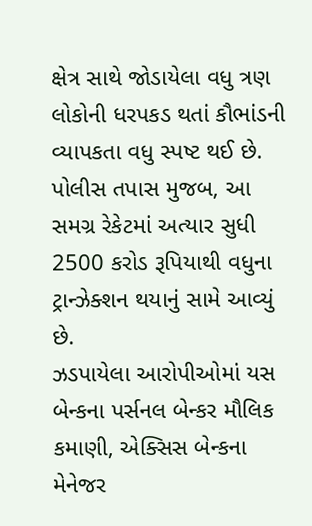ક્ષેત્ર સાથે જોડાયેલા વધુ ત્રણ લોકોની ધરપકડ થતાં કૌભાંડની વ્યાપકતા વધુ સ્પષ્ટ થઈ છે. પોલીસ તપાસ મુજબ, આ સમગ્ર રેકેટમાં અત્યાર સુધી 2500 કરોડ રૂપિયાથી વધુના ટ્રાન્ઝેક્શન થયાનું સામે આવ્યું છે.
ઝડપાયેલા આરોપીઓમાં યસ બેન્કના પર્સનલ બેન્કર મૌલિક કમાણી, એક્સિસ બેન્કના મેનેજર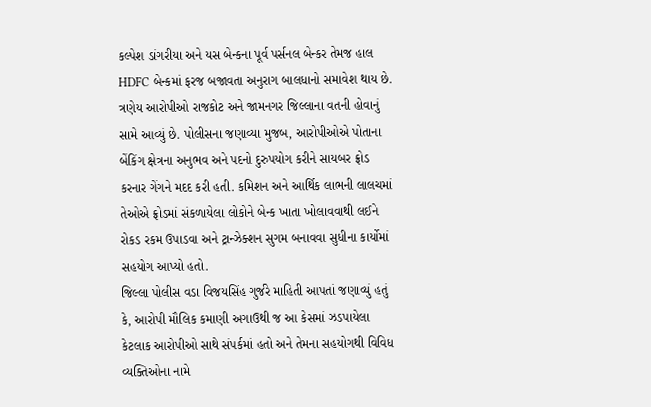કલ્પેશ ડાંગરીયા અને યસ બેન્કના પૂર્વ પર્સનલ બેન્કર તેમજ હાલ HDFC બેન્કમાં ફરજ બજાવતા અનુરાગ બાલધાનો સમાવેશ થાય છે. ત્રણેય આરોપીઓ રાજકોટ અને જામનગર જિલ્લાના વતની હોવાનું સામે આવ્યું છે. પોલીસના જણાવ્યા મુજબ, આરોપીઓએ પોતાના બેંકિંગ ક્ષેત્રના અનુભવ અને પદનો દુરુપયોગ કરીને સાયબર ફ્રોડ કરનાર ગેંગને મદદ કરી હતી. કમિશન અને આર્થિક લાભની લાલચમાં તેઓએ ફ્રોડમાં સંકળાયેલા લોકોને બેન્ક ખાતા ખોલાવવાથી લઈને રોકડ રકમ ઉપાડવા અને ટ્રાન્ઝેક્શન સુગમ બનાવવા સુધીના કાર્યોમાં સહયોગ આપ્યો હતો.
જિલ્લા પોલીસ વડા વિજયસિંહ ગુર્જરે માહિતી આપતાં જણાવ્યું હતું કે, આરોપી મૌલિક કમાણી અગાઉથી જ આ કેસમાં ઝડપાયેલા કેટલાક આરોપીઓ સાથે સંપર્કમાં હતો અને તેમના સહયોગથી વિવિધ વ્યક્તિઓના નામે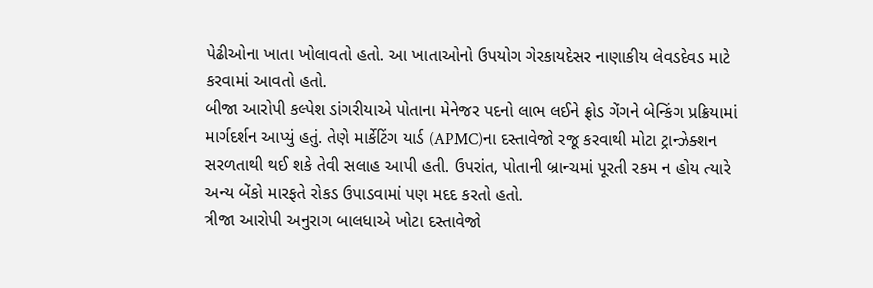પેઢીઓના ખાતા ખોલાવતો હતો. આ ખાતાઓનો ઉપયોગ ગેરકાયદેસર નાણાકીય લેવડદેવડ માટે કરવામાં આવતો હતો.
બીજા આરોપી કલ્પેશ ડાંગરીયાએ પોતાના મેનેજર પદનો લાભ લઈને ફ્રોડ ગેંગને બેન્કિંગ પ્રક્રિયામાં માર્ગદર્શન આપ્યું હતું. તેણે માર્કેટિંગ યાર્ડ (APMC)ના દસ્તાવેજો રજૂ કરવાથી મોટા ટ્રાન્ઝેક્શન સરળતાથી થઈ શકે તેવી સલાહ આપી હતી. ઉપરાંત, પોતાની બ્રાન્ચમાં પૂરતી રકમ ન હોય ત્યારે અન્ય બેંકો મારફતે રોકડ ઉપાડવામાં પણ મદદ કરતો હતો.
ત્રીજા આરોપી અનુરાગ બાલધાએ ખોટા દસ્તાવેજો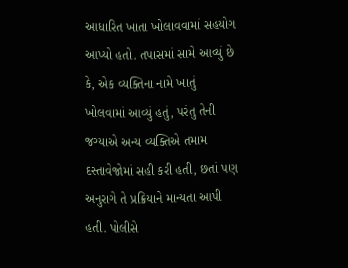આધારિત ખાતા ખોલાવવામાં સહયોગ આપ્યો હતો. તપાસમાં સામે આવ્યું છે કે, એક વ્યક્તિના નામે ખાતું ખોલવામાં આવ્યું હતું, પરંતુ તેની જગ્યાએ અન્ય વ્યક્તિએ તમામ દસ્તાવેજોમાં સહી કરી હતી, છતાં પણ અનુરાગે તે પ્રક્રિયાને માન્યતા આપી હતી. પોલીસે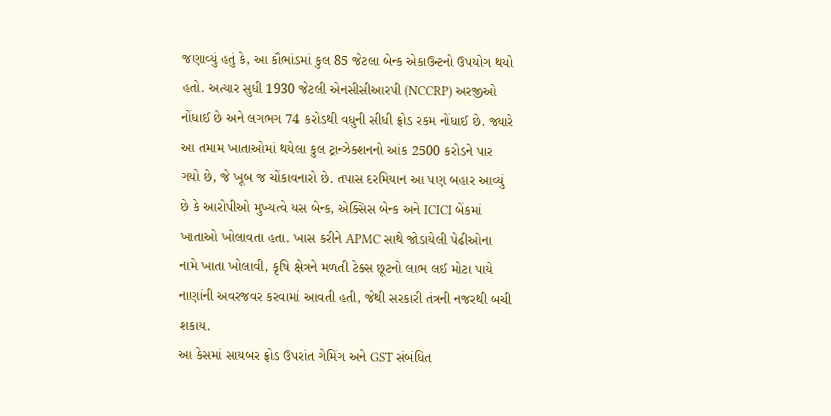જણાવ્યું હતું કે, આ કૌભાંડમાં કુલ 85 જેટલા બેન્ક એકાઉન્ટનો ઉપયોગ થયો હતો. અત્યાર સુધી 1930 જેટલી એનસીસીઆરપી (NCCRP) અરજીઓ નોંધાઈ છે અને લગભગ 74 કરોડથી વધુની સીધી ફ્રોડ રકમ નોંધાઈ છે. જ્યારે આ તમામ ખાતાઓમાં થયેલા કુલ ટ્રાન્ઝેક્શનનો આંક 2500 કરોડને પાર ગયો છે, જે ખૂબ જ ચોંકાવનારો છે. તપાસ દરમિયાન આ પણ બહાર આવ્યું છે કે આરોપીઓ મુખ્યત્વે યસ બેન્ક, એક્સિસ બેન્ક અને ICICI બેંકમાં ખાતાઓ ખોલાવતા હતા. ખાસ કરીને APMC સાથે જોડાયેલી પેઢીઓના નામે ખાતા ખોલાવી, કૃષિ ક્ષેત્રને મળતી ટેક્સ છૂટનો લાભ લઈ મોટા પાયે નાણાંની અવરજવર કરવામાં આવતી હતી, જેથી સરકારી તંત્રની નજરથી બચી શકાય.
આ કેસમાં સાયબર ફ્રોડ ઉપરાંત ગેમિંગ અને GST સંબંધિત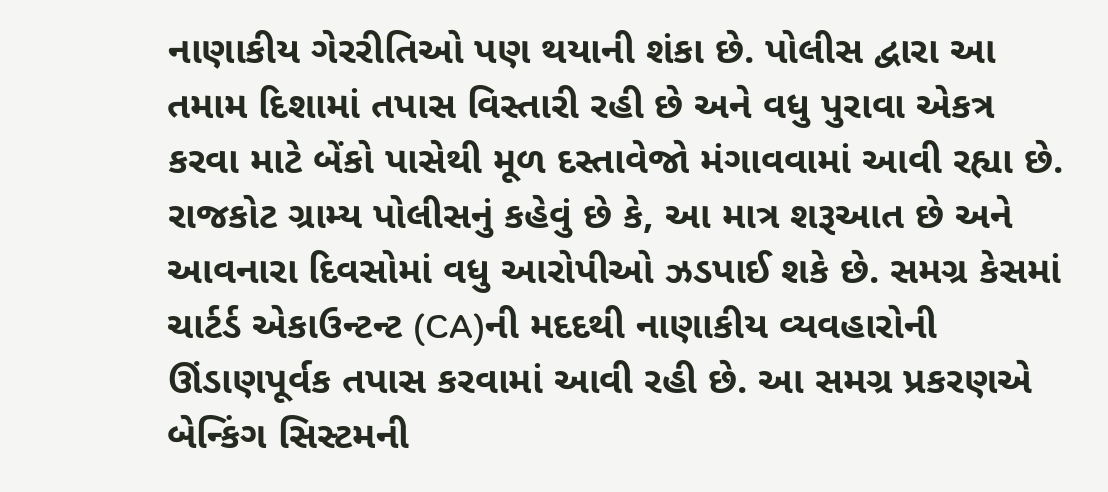નાણાકીય ગેરરીતિઓ પણ થયાની શંકા છે. પોલીસ દ્વારા આ તમામ દિશામાં તપાસ વિસ્તારી રહી છે અને વધુ પુરાવા એકત્ર કરવા માટે બેંકો પાસેથી મૂળ દસ્તાવેજો મંગાવવામાં આવી રહ્યા છે.
રાજકોટ ગ્રામ્ય પોલીસનું કહેવું છે કે, આ માત્ર શરૂઆત છે અને આવનારા દિવસોમાં વધુ આરોપીઓ ઝડપાઈ શકે છે. સમગ્ર કેસમાં ચાર્ટર્ડ એકાઉન્ટન્ટ (CA)ની મદદથી નાણાકીય વ્યવહારોની ઊંડાણપૂર્વક તપાસ કરવામાં આવી રહી છે. આ સમગ્ર પ્રકરણએ બેન્કિંગ સિસ્ટમની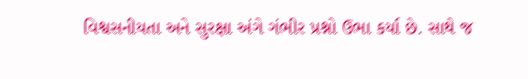વિશ્વસનીયતા અને સુરક્ષા અંગે ગંભીર પ્રશ્નો ઉભા કર્યા છે. સાથે જ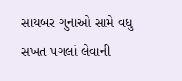સાયબર ગુનાઓ સામે વધુ સખત પગલાં લેવાની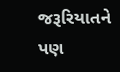જરૂરિયાતને પણ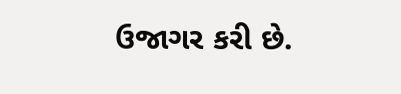ઉજાગર કરી છે.